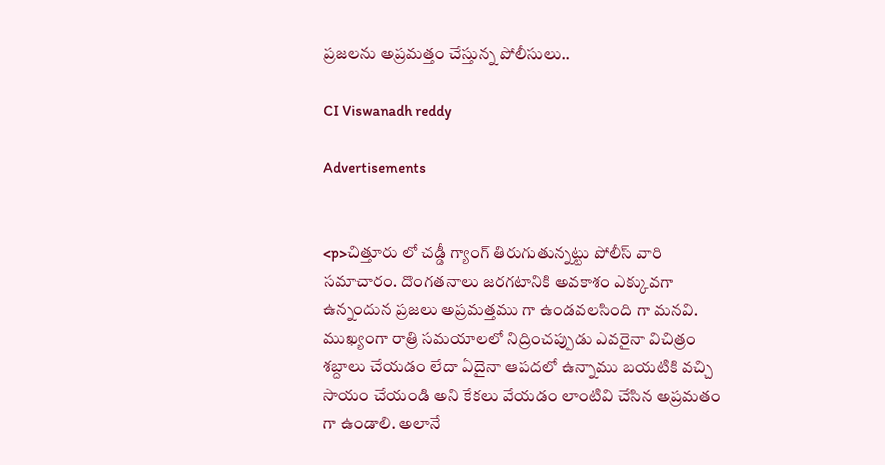ప్రజలను అప్రమత్తం చేస్తున్న పోలీసులు..

CI Viswanadh reddy

Advertisements


<p>చిత్తూరు లో చడ్డీ గ్యాంగ్ తిరుగుతున్నట్టు పోలీస్ వారి సమాచారం. దొంగతనాలు జరగటానికి అవకాశం ఎక్కువగా ఉన్నందున ప్రజలు అప్రమత్తము గా ఉండవలసింది గా మనవి. ముఖ్యంగా రాత్రి సమయాలలో నిద్రించప్పుడు ఎవరైనా విచిత్రం శబ్దాలు చేయడం లేదా ఏదైనా ఆపదలో ఉన్నాము బయటికి వచ్చి సాయం చేయండి అని కేకలు వేయడం లాంటివి చేసిన అప్రమతం గా ఉండాలి. అలానే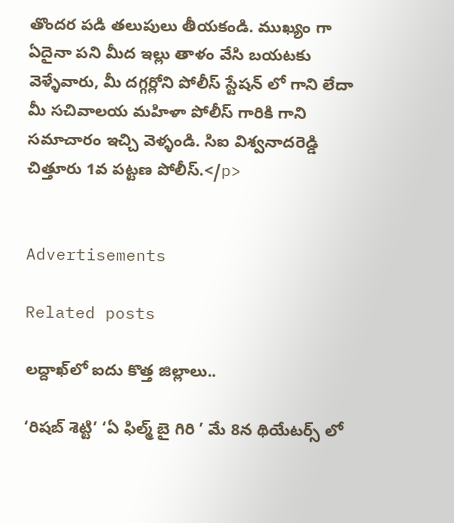తొందర పడి తలుపులు తీయకండి. ముఖ్యం గా ఏదైనా పని మీద ఇల్లు తాళం వేసి బయటకు వెళ్ళేవారు, మీ దగ్గర్లోని పోలీస్ స్టేషన్ లో గాని లేదా మీ సచివాలయ మహిళా పోలీస్ గారికి గాని సమాచారం ఇచ్చి వెళ్ళండి. సిఐ విశ్వనాదరెడ్డి చిత్తూరు 1వ పట్టణ పోలీస్.</p>


Advertisements

Related posts

లద్దాఖ్‌లో ఐదు కొత్త జిల్లాలు..

‘రిషబ్ శెట్టి’ ‘ఏ ఫిల్మ్ బై గిరి ’ మే 8న థియేటర్స్ లో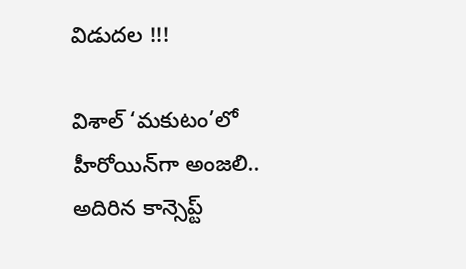విడుదల !!!

విశాల్ ‘మకుటం’లో హీరోయిన్‌గా అంజలి.. అదిరిన కాన్సెప్ట్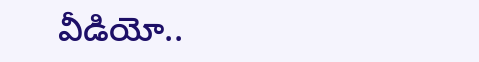వీడియో..